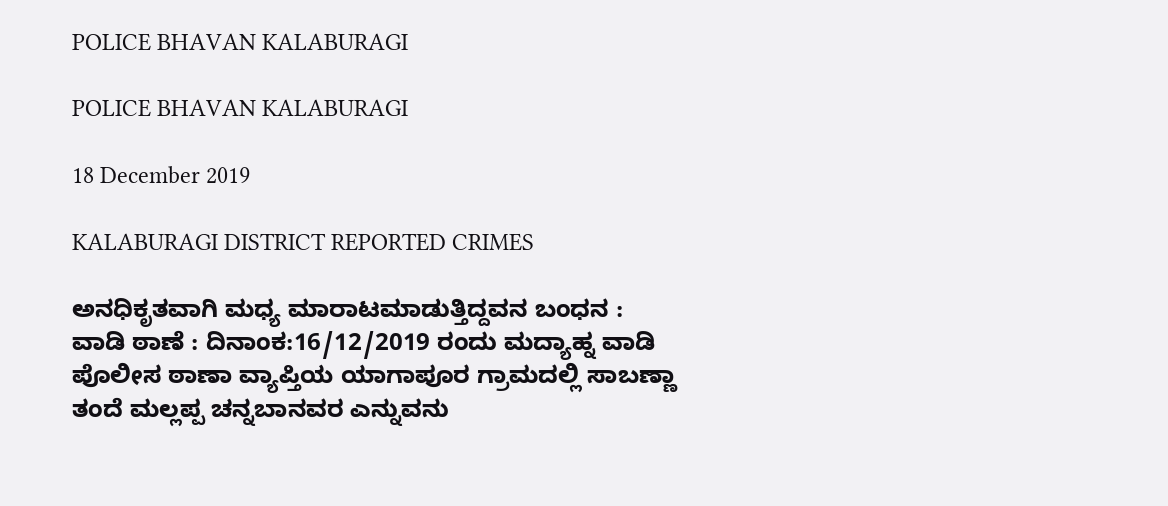POLICE BHAVAN KALABURAGI

POLICE BHAVAN KALABURAGI

18 December 2019

KALABURAGI DISTRICT REPORTED CRIMES

ಅನಧಿಕೃತವಾಗಿ ಮಧ್ಯ ಮಾರಾಟಮಾಡುತ್ತಿದ್ದವನ ಬಂಧನ :
ವಾಡಿ ಠಾಣೆ : ದಿನಾಂಕ:16/12/2019 ರಂದು ಮದ್ಯಾಹ್ನ ವಾಡಿ  ಪೊಲೀಸ ಠಾಣಾ ವ್ಯಾಪ್ತಿಯ ಯಾಗಾಪೂರ ಗ್ರಾಮದಲ್ಲಿ ಸಾಬಣ್ಣಾ ತಂದೆ ಮಲ್ಲಪ್ಪ ಚನ್ನಬಾನವರ ಎನ್ನುವನು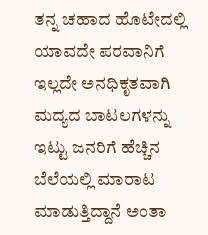ತನ್ನ ಚಹಾದ ಹೊಟೇದಲ್ಲಿ ಯಾವದೇ ಪರವಾನಿಗೆ ಇಲ್ಲದೇ ಅನಧಿಕೃತವಾಗಿ ಮದ್ಯದ ಬಾಟಲಗಳನ್ನು ಇಟ್ಟು ಜನರಿಗೆ ಹೆಚ್ಚಿನ ಬೆಲೆಯಲ್ಲಿ ಮಾರಾಟ ಮಾಡುತ್ತಿದ್ದಾನೆ ಅಂತಾ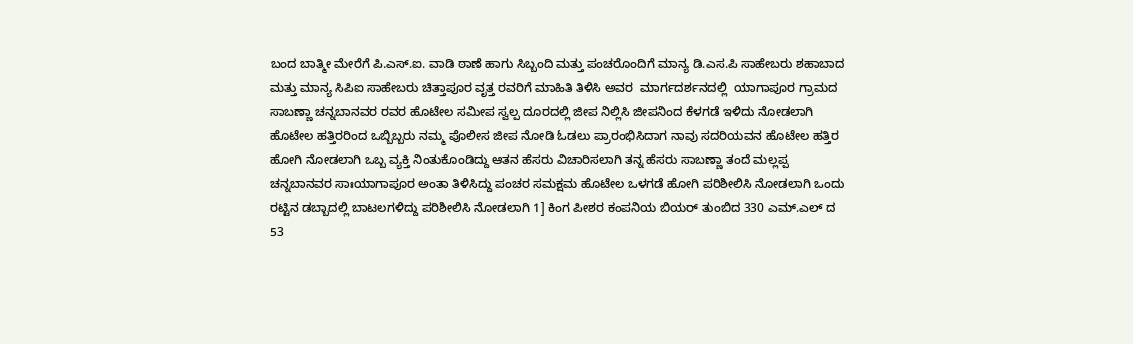ಬಂದ ಬಾತ್ಮೀ ಮೇರೆಗೆ ಪಿ.ಎಸ್.ಐ. ವಾಡಿ ಠಾಣೆ ಹಾಗು ಸಿಬ್ಬಂದಿ ಮತ್ತು ಪಂಚರೊಂದಿಗೆ ಮಾನ್ಯ ಡಿ.ಎಸ.ಪಿ ಸಾಹೇಬರು ಶಹಾಬಾದ ಮತ್ತು ಮಾನ್ಯ ಸಿಪಿಐ ಸಾಹೇಬರು ಚಿತ್ತಾಪೂರ ವೃತ್ತ ರವರಿಗೆ ಮಾಹಿತಿ ತಿಳಿಸಿ ಅವರ  ಮಾರ್ಗದರ್ಶನದಲ್ಲಿ  ಯಾಗಾಪೂರ ಗ್ರಾಮದ ಸಾಬಣ್ಣಾ ಚನ್ನಬಾನವರ ರವರ ಹೊಟೇಲ ಸಮೀಪ ಸ್ವಲ್ಪ ದೂರದಲ್ಲಿ ಜೀಪ ನಿಲ್ಲಿಸಿ ಜೀಪನಿಂದ ಕೆಳಗಡೆ ಇಳಿದು ನೋಡಲಾಗಿ ಹೊಟೇಲ ಹತ್ತಿರರಿಂದ ಒಬ್ಬಿಬ್ಬರು ನಮ್ಮ ಪೊಲೀಸ ಜೀಪ ನೋಡಿ ಓಡಲು ಪ್ರಾರಂಭಿಸಿದಾಗ ನಾವು ಸದರಿಯವನ ಹೊಟೇಲ ಹತ್ತಿರ ಹೋಗಿ ನೋಡಲಾಗಿ ಒಬ್ಬ ವ್ಯಕ್ತಿ ನಿಂತುಕೊಂಡಿದ್ದು ಆತನ ಹೆಸರು ವಿಚಾರಿಸಲಾಗಿ ತನ್ನ ಹೆಸರು ಸಾಬಣ್ಣಾ ತಂದೆ ಮಲ್ಲಪ್ಪ ಚನ್ನಬಾನವರ ಸಾಃಯಾಗಾಪೂರ ಅಂತಾ ತಿಳಿಸಿದ್ದು ಪಂಚರ ಸಮಕ್ಷಮ ಹೊಟೇಲ ಒಳಗಡೆ ಹೋಗಿ ಪರಿಶೀಲಿಸಿ ನೋಡಲಾಗಿ ಒಂದು ರಟ್ಟಿನ ಡಬ್ಬಾದಲ್ಲಿ ಬಾಟಲಗಳಿದ್ದು ಪರಿಶೀಲಿಸಿ ನೋಡಲಾಗಿ 1] ಕಿಂಗ ಪೀಶರ ಕಂಪನಿಯ ಬಿಯರ್ ತುಂಬಿದ 330 ಎಮ್.ಎಲ್ ದ 53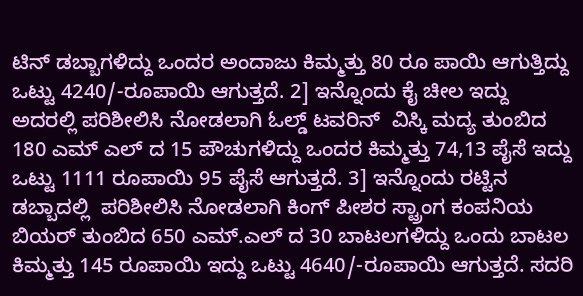ಟಿನ್ ಡಬ್ಬಾಗಳಿದ್ದು ಒಂದರ ಅಂದಾಜು ಕಿಮ್ಮತ್ತು 80 ರೂ ಪಾಯಿ ಆಗುತ್ತಿದ್ದು ಒಟ್ಟು 4240/-ರೂಪಾಯಿ ಆಗುತ್ತದೆ. 2] ಇನ್ನೊಂದು ಕೈ ಚೀಲ ಇದ್ದು ಅದರಲ್ಲಿ ಪರಿಶೀಲಿಸಿ ನೋಡಲಾಗಿ ಓಲ್ಡ್ ಟವರಿನ್  ವಿಸ್ಕಿ ಮದ್ಯ ತುಂಬಿದ 180 ಎಮ್ ಎಲ್ ದ 15 ಪೌಚುಗಳಿದ್ದು ಒಂದರ ಕಿಮ್ಮತ್ತು 74,13 ಪೈಸೆ ಇದ್ದು ಒಟ್ಟು 1111 ರೂಪಾಯಿ 95 ಪೈಸೆ ಆಗುತ್ತದೆ. 3] ಇನ್ನೊಂದು ರಟ್ಟಿನ ಡಬ್ಬಾದಲ್ಲಿ  ಪರಿಶೀಲಿಸಿ ನೋಡಲಾಗಿ ಕಿಂಗ್ ಪೀಶರ ಸ್ಟ್ರಾಂಗ ಕಂಪನಿಯ ಬಿಯರ್ ತುಂಬಿದ 650 ಎಮ್.ಎಲ್ ದ 30 ಬಾಟಲಗಳಿದ್ದು ಒಂದು ಬಾಟಲ ಕಿಮ್ಮತ್ತು 145 ರೂಪಾಯಿ ಇದ್ದು ಒಟ್ಟು 4640/-ರೂಪಾಯಿ ಆಗುತ್ತದೆ. ಸದರಿ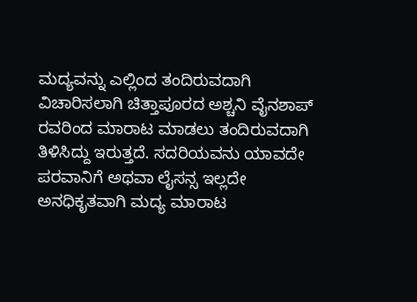ಮದ್ಯವನ್ನು ಎಲ್ಲಿಂದ ತಂದಿರುವದಾಗಿ ವಿಚಾರಿಸಲಾಗಿ ಚಿತ್ತಾಪೂರದ ಅಶ್ಚನಿ ವೈನಶಾಪ್ ರವರಿಂದ ಮಾರಾಟ ಮಾಡಲು ತಂದಿರುವದಾಗಿ ತಿಳಿಸಿದ್ದು ಇರುತ್ತದೆ. ಸದರಿಯವನು ಯಾವದೇ ಪರವಾನಿಗೆ ಅಥವಾ ಲೈಸನ್ಸ ಇಲ್ಲದೇ ಅನಧಿಕೃತವಾಗಿ ಮದ್ಯ ಮಾರಾಟ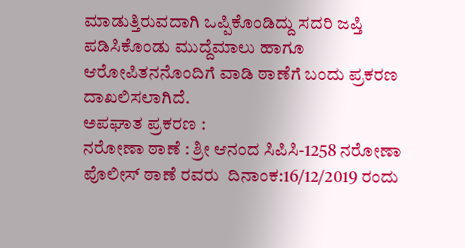ಮಾಡುತ್ತಿರುವದಾಗಿ ಒಪ್ಪಿಕೊಂಡಿದ್ದು ಸದರಿ ಜಪ್ತಿ ಪಡಿಸಿಕೊಂಡು ಮುದ್ದೆಮಾಲು ಹಾಗೂ ಆರೋಪಿತನನೊಂದಿಗೆ ವಾಡಿ ಠಾಣೆಗೆ ಬಂದು ಪ್ರಕರಣ ದಾಖಲಿಸಲಾಗಿದೆ.
ಅಪಘಾತ ಪ್ರಕರಣ :
ನರೋಣಾ ಠಾಣೆ : ಶ್ರೀ ಆನಂದ ಸಿಪಿಸಿ-1258 ನರೋಣಾ ಪೊಲೀಸ್ ಠಾಣೆ ರವರು  ದಿನಾಂಕ:16/12/2019 ರಂದು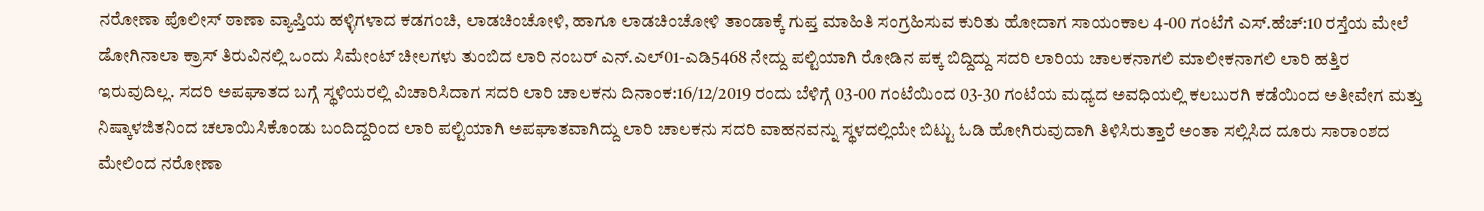ನರೋಣಾ ಪೊಲೀಸ್ ಠಾಣಾ ವ್ಯಾಪ್ತಿಯ ಹಳ್ಳಿಗಳಾದ ಕಡಗಂಚಿ, ಲಾಡಚಿಂಚೋಳಿ, ಹಾಗೂ ಲಾಡಚಿಂಚೋಳಿ ತಾಂಡಾಕ್ಕೆ ಗುಪ್ತ ಮಾಹಿತಿ ಸಂಗ್ರಹಿಸುವ ಕುರಿತು ಹೋದಾಗ ಸಾಯಂಕಾಲ 4-00 ಗಂಟೆಗೆ ಎಸ್.ಹೆಚ್:10 ರಸ್ತೆಯ ಮೇಲೆ ಡೋಗಿನಾಲಾ ಕ್ರಾಸ್ ತಿರುವಿನಲ್ಲಿ ಒಂದು ಸಿಮೇಂಟ್ ಚೀಲಗಳು ತುಂಬಿದ ಲಾರಿ ನಂಬರ್ ಎನ್.ಎಲ್01-ಎಡಿ5468 ನೇದ್ದು ಪಲ್ಟಿಯಾಗಿ ರೋಡಿನ ಪಕ್ಕ ಬಿದ್ದಿದ್ದು ಸದರಿ ಲಾರಿಯ ಚಾಲಕನಾಗಲಿ ಮಾಲೀಕನಾಗಲಿ ಲಾರಿ ಹತ್ತಿರ ಇರುವುದಿಲ್ಲ. ಸದರಿ ಅಪಘಾತದ ಬಗ್ಗೆ ಸ್ಥಳಿಯರಲ್ಲಿ ವಿಚಾರಿಸಿದಾಗ ಸದರಿ ಲಾರಿ ಚಾಲಕನು ದಿನಾಂಕ:16/12/2019 ರಂದು ಬೆಳಿಗ್ಗೆ 03-00 ಗಂಟೆಯಿಂದ 03-30 ಗಂಟೆಯ ಮಧ್ಯದ ಅವಧಿಯಲ್ಲಿ ಕಲಬುರಗಿ ಕಡೆಯಿಂದ ಅತೀವೇಗ ಮತ್ತು ನಿಷ್ಕಾಳಜಿತನಿಂದ ಚಲಾಯಿಸಿಕೊಂಡು ಬಂದಿದ್ದರಿಂದ ಲಾರಿ ಪಲ್ಟಿಯಾಗಿ ಅಪಘಾತವಾಗಿದ್ದು ಲಾರಿ ಚಾಲಕನು ಸದರಿ ವಾಹನವನ್ನು ಸ್ಥಳದಲ್ಲಿಯೇ ಬಿಟ್ಟು ಓಡಿ ಹೋಗಿರುವುದಾಗಿ ತಿಳಿಸಿರುತ್ತಾರೆ ಅಂತಾ ಸಲ್ಲಿಸಿದ ದೂರು ಸಾರಾಂಶದ ಮೇಲಿಂದ ನರೋಣಾ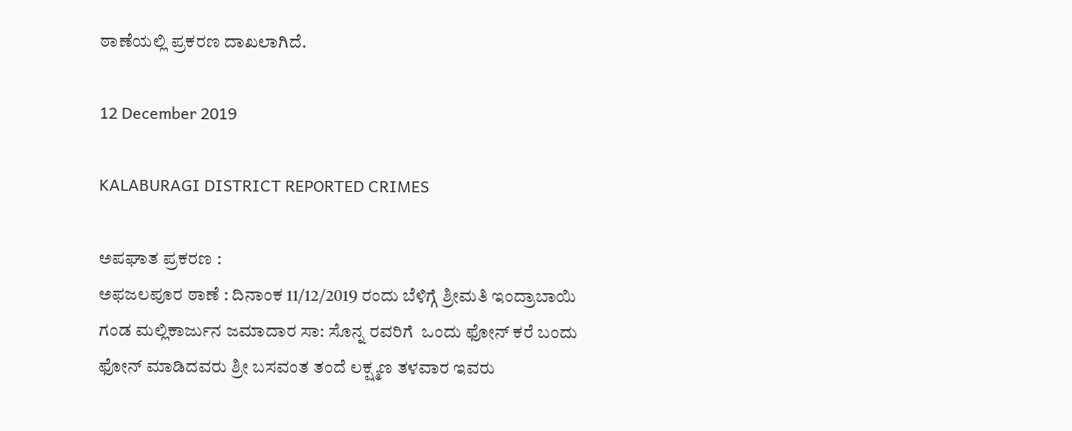ಠಾಣೆಯಲ್ಲಿ ಪ್ರಕರಣ ದಾಖಲಾಗಿದೆ.

12 December 2019

KALABURAGI DISTRICT REPORTED CRIMES

ಅಪಘಾತ ಪ್ರಕರಣ :
ಅಫಜಲಪೂರ ಠಾಣೆ : ದಿನಾಂಕ 11/12/2019 ರಂದು ಬೆಳಿಗ್ಗೆ ಶ್ರೀಮತಿ ಇಂದ್ರಾಬಾಯಿ ಗಂಡ ಮಲ್ಲಿಕಾರ್ಜುನ ಜಮಾದಾರ ಸಾ: ಸೊನ್ನ ರವರಿಗೆ  ಒಂದು ಫೋನ್ ಕರೆ ಬಂದು ಫೋನ್ ಮಾಡಿದವರು ಶ್ರೀ ಬಸವಂತ ತಂದೆ ಲಕ್ಷ್ಮಣ ತಳವಾರ ಇವರು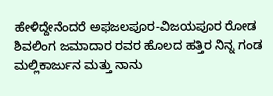ಹೇಳಿದ್ದೇನೆಂದರೆ ಅಫಜಲಪೂರ-ವಿಜಯಪೂರ ರೋಡ ಶಿವಲಿಂಗ ಜಮಾದಾರ ರವರ ಹೊಲದ ಹತ್ತಿರ ನಿನ್ನ ಗಂಡ ಮಲ್ಲಿಕಾರ್ಜುನ ಮತ್ತು ನಾನು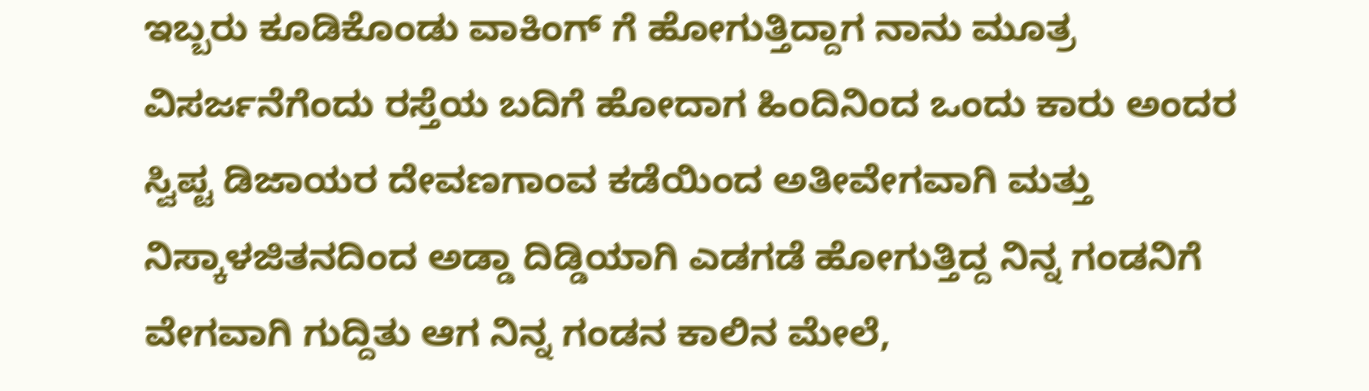ಇಬ್ಬರು ಕೂಡಿಕೊಂಡು ವಾಕಿಂಗ್ ಗೆ ಹೋಗುತ್ತಿದ್ದಾಗ ನಾನು ಮೂತ್ರ ವಿಸರ್ಜನೆಗೆಂದು ರಸ್ತೆಯ ಬದಿಗೆ ಹೋದಾಗ ಹಿಂದಿನಿಂದ ಒಂದು ಕಾರು ಅಂದರ ಸ್ವಿಪ್ಟ ಡಿಜಾಯರ ದೇವಣಗಾಂವ ಕಡೆಯಿಂದ ಅತೀವೇಗವಾಗಿ ಮತ್ತು ನಿಸ್ಕಾಳಜಿತನದಿಂದ ಅಡ್ಡಾ ದಿಡ್ಡಿಯಾಗಿ ಎಡಗಡೆ ಹೋಗುತ್ತಿದ್ದ ನಿನ್ನ ಗಂಡನಿಗೆ ವೇಗವಾಗಿ ಗುದ್ದಿತು ಆಗ ನಿನ್ನ ಗಂಡನ ಕಾಲಿನ ಮೇಲೆ,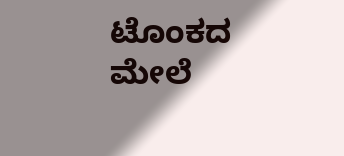ಟೊಂಕದ ಮೇಲೆ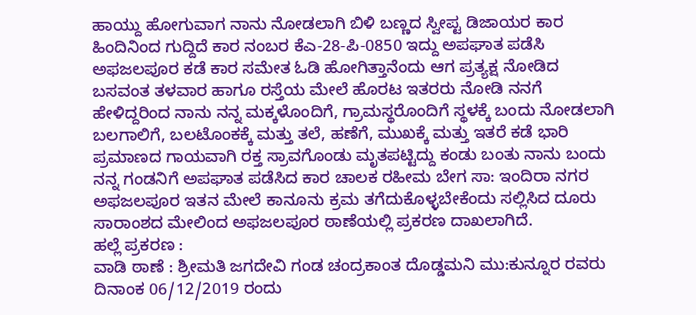ಹಾಯ್ದು ಹೋಗುವಾಗ ನಾನು ನೋಡಲಾಗಿ ಬಿಳಿ ಬಣ್ಣದ ಸ್ವೀಪ್ಟ ಡಿಜಾಯರ ಕಾರ ಹಿಂದಿನಿಂದ ಗುದ್ದಿದೆ ಕಾರ ನಂಬರ ಕೆಎ-28-ಪಿ-0850 ಇದ್ದು ಅಪಘಾತ ಪಡೆಸಿ ಅಫಜಲಪೂರ ಕಡೆ ಕಾರ ಸಮೇತ ಓಡಿ ಹೋಗಿತ್ತಾನೆಂದು ಆಗ ಪ್ರತ್ಯಕ್ಷ ನೋಡಿದ ಬಸವಂತ ತಳವಾರ ಹಾಗೂ ರಸ್ತೆಯ ಮೇಲೆ ಹೊರಟ ಇತರರು ನೋಡಿ ನನಗೆ ಹೇಳಿದ್ದರಿಂದ ನಾನು ನನ್ನ ಮಕ್ಕಳೊಂದಿಗೆ, ಗ್ರಾಮಸ್ಥರೊಂದಿಗೆ ಸ್ಥಳಕ್ಕೆ ಬಂದು ನೋಡಲಾಗಿ ಬಲಗಾಲಿಗೆ, ಬಲಟೊಂಕಕ್ಕೆ ಮತ್ತು ತಲೆ, ಹಣೆಗೆ, ಮುಖಕ್ಕೆ ಮತ್ತು ಇತರೆ ಕಡೆ ಭಾರಿ ಪ್ರಮಾಣದ ಗಾಯವಾಗಿ ರಕ್ತ ಸ್ರಾವಗೊಂಡು ಮೃತಪಟ್ಟಿದ್ದು ಕಂಡು ಬಂತು ನಾನು ಬಂದು ನನ್ನ ಗಂಡನಿಗೆ ಅಪಘಾತ ಪಡೆಸಿದ ಕಾರ ಚಾಲಕ ರಹೀಮ ಬೇಗ ಸಾ: ಇಂದಿರಾ ನಗರ ಅಫಜಲಪೂರ ಇತನ ಮೇಲೆ ಕಾನೂನು ಕ್ರಮ ತಗೆದುಕೊಳ್ಳಬೇಕೆಂದು ಸಲ್ಲಿಸಿದ ದೂರು ಸಾರಾಂಶದ ಮೇಲಿಂದ ಅಫಜಲಪೂರ ಠಾಣೆಯಲ್ಲಿ ಪ್ರಕರಣ ದಾಖಲಾಗಿದೆ.
ಹಲ್ಲೆ ಪ್ರಕರಣ :
ವಾಡಿ ಠಾಣೆ : ಶ್ರೀಮತಿ ಜಗದೇವಿ ಗಂಡ ಚಂದ್ರಕಾಂತ ದೊಡ್ಡಮನಿ ಮು:ಕುನ್ನೂರ ರವರು ದಿನಾಂಕ 06/12/2019 ರಂದು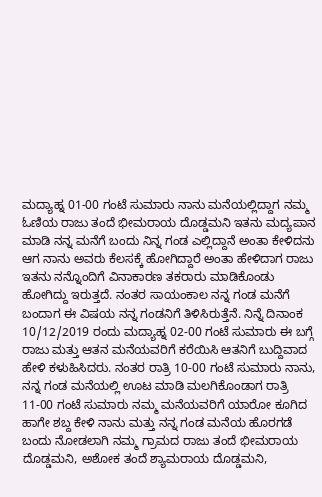ಮದ್ಯಾಹ್ನ 01-00 ಗಂಟೆ ಸುಮಾರು ನಾನು ಮನೆಯಲ್ಲಿದ್ದಾಗ ನಮ್ಮ ಓಣಿಯ ರಾಜು ತಂದೆ ಭೀಮರಾಯ ದೊಡ್ಡಮನಿ ಇತನು ಮದ್ಯಪಾನ ಮಾಡಿ ನನ್ನ ಮನೆಗೆ ಬಂದು ನಿನ್ನ ಗಂಡ ಎಲ್ಲಿದ್ದಾನೆ ಅಂತಾ ಕೇಳಿದನು ಆಗ ನಾನು ಅವರು ಕೆಲಸಕ್ಕೆ ಹೋಗಿದ್ದಾರೆ ಅಂತಾ ಹೇಳಿದಾಗ ರಾಜು ಇತನು ನನ್ನೊಂದಿಗೆ ವಿನಾಕಾರಣ ತಕರಾರು ಮಾಡಿಕೊಂಡು ಹೋಗಿದ್ದು ಇರುತ್ತದೆ. ನಂತರ ಸಾಯಂಕಾಲ ನನ್ನ ಗಂಡ ಮನೆಗೆ ಬಂದಾಗ ಈ ವಿಷಯ ನನ್ನ ಗಂಡನಿಗೆ ತಿಳಿಸಿರುತ್ತೆನೆ. ನಿನ್ನೆ ದಿನಾಂಕ 10/12/2019 ರಂದು ಮದ್ಯಾಹ್ನ 02-00 ಗಂಟೆ ಸುಮಾರು ಈ ಬಗ್ಗೆ ರಾಜು ಮತ್ತು ಆತನ ಮನೆಯವರಿಗೆ ಕರೆಯಿಸಿ ಆತನಿಗೆ ಬುದ್ದಿವಾದ ಹೇಳಿ ಕಳುಹಿಸಿದರು. ನಂತರ ರಾತ್ರಿ 10-00 ಗಂಟೆ ಸುಮಾರು ನಾನು, ನನ್ನ ಗಂಡ ಮನೆಯಲ್ಲಿ ಊಟ ಮಾಡಿ ಮಲಗಿಕೊಂಡಾಗ ರಾತ್ರಿ 11-00 ಗಂಟೆ ಸುಮಾರು ನಮ್ಮ ಮನೆಯವರಿಗೆ ಯಾರೋ ಕೂಗಿದ ಹಾಗೇ ಶಬ್ದ ಕೇಳಿ ನಾನು ಮತ್ತು ನನ್ನ ಗಂಡ ಮನೆಯ ಹೊರಗಡೆ ಬಂದು ನೋಡಲಾಗಿ ನಮ್ಮ ಗ್ರಾಮದ ರಾಜು ತಂದೆ ಭೀಮರಾಯ ದೊಡ್ಡಮನಿ, ಅಶೋಕ ತಂದೆ ಶ್ಯಾಮರಾಯ ದೊಡ್ಡಮನಿ,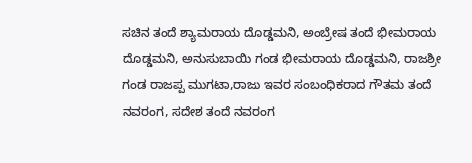ಸಚಿನ ತಂದೆ ಶ್ಯಾಮರಾಯ ದೊಡ್ಡಮನಿ, ಅಂಬ್ರೇಷ ತಂದೆ ಭೀಮರಾಯ ದೊಡ್ಡಮನಿ, ಅನುಸುಬಾಯಿ ಗಂಡ ಭೀಮರಾಯ ದೊಡ್ಡಮನಿ, ರಾಜಶ್ರೀ ಗಂಡ ರಾಜಪ್ಪ ಮುಗಟಾ,ರಾಜು ಇವರ ಸಂಬಂಧಿಕರಾದ ಗೌತಮ ತಂದೆ ನವರಂಗ, ಸದೇಶ ತಂದೆ ನವರಂಗ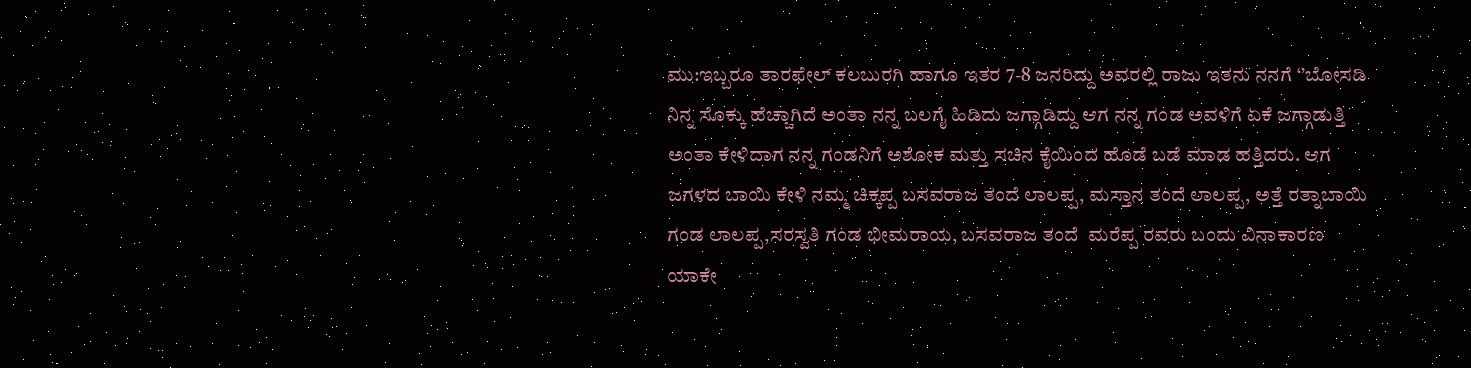ಮು:ಇಬ್ಬರೂ ತಾರಫೇಲ್ ಕಲಬುರಗಿ ಹಾಗೂ ಇತರ 7-8 ಜನರಿದ್ದು ಅವರಲ್ಲಿ ರಾಜು ಇತನು ನನಗೆ ‘’ಬೋಸಡಿ ನಿನ್ನ ಸೊಕ್ಕು ಹೆಚ್ಚಾಗಿದೆ ಅಂತಾ ನನ್ನ ಬಲಗೈ ಹಿಡಿದು ಜಗ್ಗಾಡಿದ್ದು ಆಗ ನನ್ನ ಗಂಡ ಅವಳಿಗೆ ಏಕೆ ಜಗ್ಗಾಡುತ್ತಿ ಅಂತಾ ಕೇಳಿದಾಗ ನನ್ನ ಗಂಡನಿಗೆ ಅಶೋಕ ಮತ್ತು ಸಚಿನ ಕೈಯಿಂದ ಹೊಡೆ ಬಡೆ ಮಾಡ ಹತ್ತಿದರು. ಆಗ ಜಗಳದ ಬಾಯಿ ಕೇಳಿ ನಮ್ಮ ಚಿಕ್ಕಪ್ಪ ಬಸವರಾಜ ತಂದೆ ಲಾಲಪ್ಪ, ಮಸ್ತಾನ ತಂದೆ ಲಾಲಪ್ಪ, ಅತ್ತೆ ರತ್ನಾಬಾಯಿ ಗಂಡ ಲಾಲಪ್ಪ,ಸರಸ್ವತಿ ಗಂಡ ಭೀಮರಾಯ, ಬಸವರಾಜ ತಂದೆ  ಮರೆಪ್ಪ ರವರು ಬಂದು ವಿನಾಕಾರಣ ಯಾಕೇ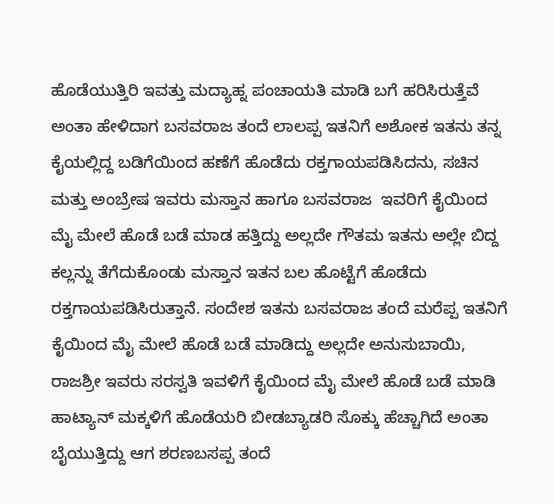ಹೊಡೆಯುತ್ತಿರಿ ಇವತ್ತು ಮದ್ಯಾಹ್ನ ಪಂಚಾಯತಿ ಮಾಡಿ ಬಗೆ ಹರಿಸಿರುತ್ತೆವೆ ಅಂತಾ ಹೇಳಿದಾಗ ಬಸವರಾಜ ತಂದೆ ಲಾಲಪ್ಪ ಇತನಿಗೆ ಅಶೋಕ ಇತನು ತನ್ನ ಕೈಯಲ್ಲಿದ್ದ ಬಡಿಗೆಯಿಂದ ಹಣೆಗೆ ಹೊಡೆದು ರಕ್ತಗಾಯಪಡಿಸಿದನು, ಸಚಿನ  ಮತ್ತು ಅಂಬ್ರೇಷ ಇವರು ಮಸ್ತಾನ ಹಾಗೂ ಬಸವರಾಜ  ಇವರಿಗೆ ಕೈಯಿಂದ ಮೈ ಮೇಲೆ ಹೊಡೆ ಬಡೆ ಮಾಡ ಹತ್ತಿದ್ದು ಅಲ್ಲದೇ ಗೌತಮ ಇತನು ಅಲ್ಲೇ ಬಿದ್ದ ಕಲ್ಲನ್ನು ತೆಗೆದುಕೊಂಡು ಮಸ್ತಾನ ಇತನ ಬಲ ಹೊಟ್ಟೆಗೆ ಹೊಡೆದು ರಕ್ತಗಾಯಪಡಿಸಿರುತ್ತಾನೆ. ಸಂದೇಶ ಇತನು ಬಸವರಾಜ ತಂದೆ ಮರೆಪ್ಪ ಇತನಿಗೆ ಕೈಯಿಂದ ಮೈ ಮೇಲೆ ಹೊಡೆ ಬಡೆ ಮಾಡಿದ್ದು ಅಲ್ಲದೇ ಅನುಸುಬಾಯಿ, ರಾಜಶ್ರೀ ಇವರು ಸರಸ್ವತಿ ಇವಳಿಗೆ ಕೈಯಿಂದ ಮೈ ಮೇಲೆ ಹೊಡೆ ಬಡೆ ಮಾಡಿ ಹಾಟ್ಯಾನ್ ಮಕ್ಕಳಿಗೆ ಹೊಡೆಯರಿ ಬೀಡಬ್ಯಾಡರಿ ಸೊಕ್ಕು ಹೆಚ್ಚಾಗಿದೆ ಅಂತಾ ಬೈಯುತ್ತಿದ್ದು ಆಗ ಶರಣಬಸಪ್ಪ ತಂದೆ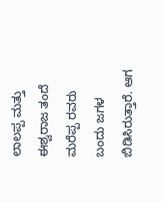ಲಾಲಪ್ಪ ಮತ್ತು ಈಶ್ವರಾಜ ತಂದೆ ಮರೆಪ್ಪ ರವರು ಬಂದು ಜಗಳ ಬಿಡಿಸಿರುತ್ತಾರೆ. ಆಗ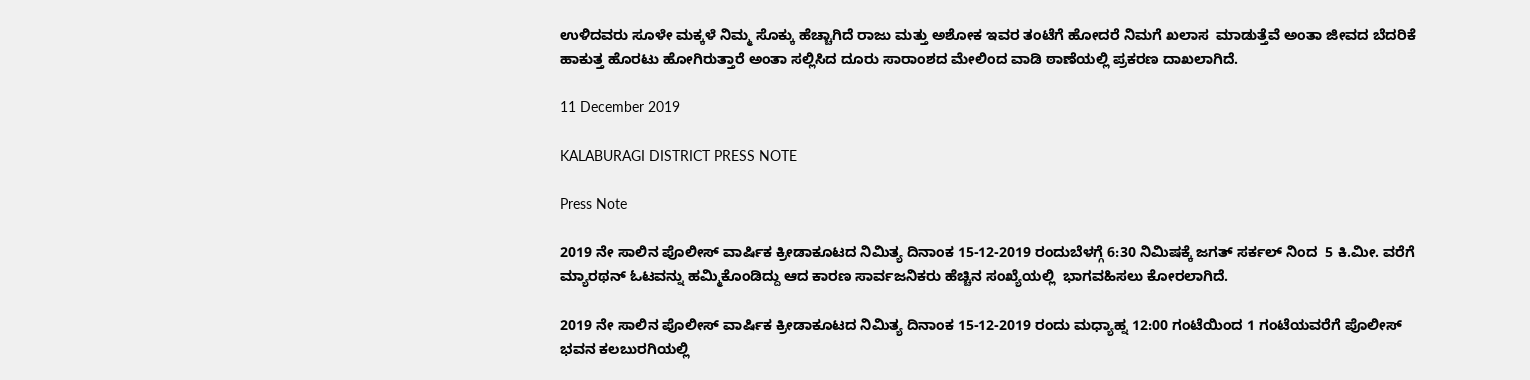ಉಳಿದವರು ಸೂಳೇ ಮಕ್ಕಳೆ ನಿಮ್ಮ ಸೊಕ್ಕು ಹೆಚ್ಚಾಗಿದೆ ರಾಜು ಮತ್ತು ಅಶೋಕ ಇವರ ತಂಟೆಗೆ ಹೋದರೆ ನಿಮಗೆ ಖಲಾಸ  ಮಾಡುತ್ತೆವೆ ಅಂತಾ ಜೀವದ ಬೆದರಿಕೆ ಹಾಕುತ್ತ ಹೊರಟು ಹೋಗಿರುತ್ತಾರೆ ಅಂತಾ ಸಲ್ಲಿಸಿದ ದೂರು ಸಾರಾಂಶದ ಮೇಲಿಂದ ವಾಡಿ ಠಾಣೆಯಲ್ಲಿ ಪ್ರಕರಣ ದಾಖಲಾಗಿದೆ.

11 December 2019

KALABURAGI DISTRICT PRESS NOTE

Press Note

2019 ನೇ ಸಾಲಿನ ಪೊಲೀಸ್ ವಾರ್ಷಿಕ ಕ್ರೀಡಾಕೂಟದ ನಿಮಿತ್ಯ ದಿನಾಂಕ 15-12-2019 ರಂದುಬೆಳಗ್ಗೆ 6:30 ನಿಮಿಷಕ್ಕೆ ಜಗತ್ ಸರ್ಕಲ್ ನಿಂದ  5 ಕಿ.ಮೀ. ವರೆಗೆ ಮ್ಯಾರಥನ್ ಓಟವನ್ನು ಹಮ್ಮಿಕೊಂಡಿದ್ದು ಆದ ಕಾರಣ ಸಾರ್ವಜನಿಕರು ಹೆಚ್ಚಿನ ಸಂಖ್ಯೆಯಲ್ಲಿ  ಭಾಗವಹಿಸಲು ಕೋರಲಾಗಿದೆ.

2019 ನೇ ಸಾಲಿನ ಪೊಲೀಸ್ ವಾರ್ಷಿಕ ಕ್ರೀಡಾಕೂಟದ ನಿಮಿತ್ಯ ದಿನಾಂಕ 15-12-2019 ರಂದು ಮಧ್ಯಾಹ್ನ 12:00 ಗಂಟೆಯಿಂದ 1 ಗಂಟೆಯವರೆಗೆ ಪೊಲೀಸ್ ಭವನ ಕಲಬುರಗಿಯಲ್ಲಿ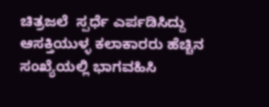ಚಿತ್ರಜಲೆ  ಸ್ಪರ್ಧೆ ಎರ್ಪಡಿಸಿದ್ದು ಆಸಕ್ತಿಯುಳ್ಳ ಕಲಾಕಾರರು ಹೆಚ್ಚಿನ ಸಂಖ್ಯೆಯಲ್ಲಿ ಭಾಗವಹಿಸಿ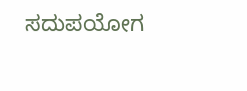ಸದುಪಯೋಗ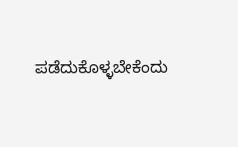ಪಡೆದುಕೊಳ್ಳಬೇಕೆಂದು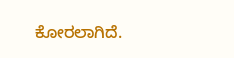ಕೋರಲಾಗಿದೆ.